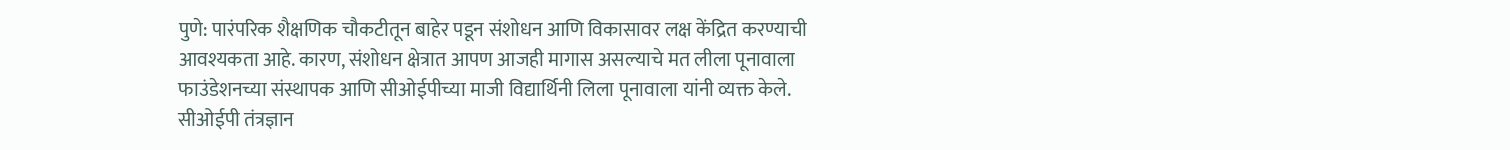पुणे: पारंपरिक शैक्षणिक चौकटीतून बाहेर पडून संशोधन आणि विकासावर लक्ष केंद्रित करण्याची आवश्यकता आहे. कारण, संशोधन क्षेत्रात आपण आजही मागास असल्याचे मत लीला पूनावाला फाउंडेशनच्या संस्थापक आणि सीओईपीच्या माजी विद्यार्थिनी लिला पूनावाला यांनी व्यक्त केले.
सीओईपी तंत्रज्ञान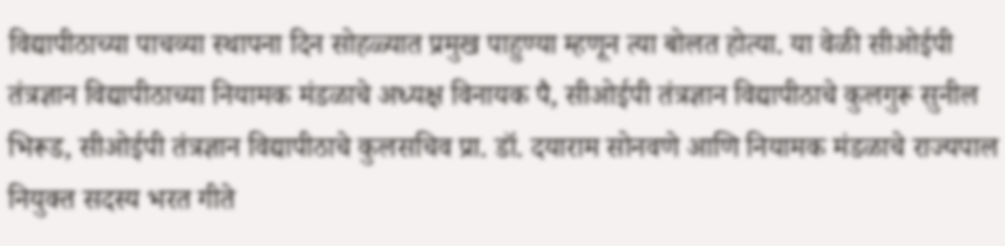विद्यापीठाच्या पाचव्या स्थापना दिन सोहळ्यात प्रमुख पाहुण्या म्हणून त्या बोलत होत्या. या वेळी सीओईपी तंत्रज्ञान विद्यापीठाच्या नियामक मंडळाचे अध्यक्ष विनायक पै, सीओईपी तंत्रज्ञान विद्यापीठाचे कुलगुरू सुनील भिरूड, सीओईपी तंत्रज्ञान विद्यापीठाचे कुलसचिव प्रा. डॉ. दयाराम सोनवणे आणि नियामक मंडळाचे राज्यपाल नियुक्त सदस्य भरत गीते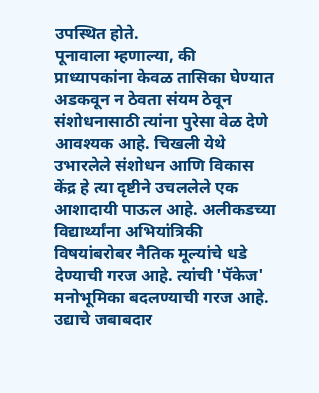उपस्थित होते.
पूनावाला म्हणाल्या, की प्राध्यापकांना केवळ तासिका घेण्यात अडकवून न ठेवता संयम ठेवून संशोधनासाठी त्यांना पुरेसा वेळ देणे आवश्यक आहे. चिखली येथे उभारलेले संशोधन आणि विकास केंद्र हे त्या दृष्टीने उचललेले एक आशादायी पाऊल आहे. अलीकडच्या विद्यार्थ्यांना अभियांत्रिकी विषयांबरोबर नैतिक मूल्यांचे धडे देण्याची गरज आहे. त्यांची 'पॅकेज' मनोभूमिका बदलण्याची गरज आहे. उद्याचे जबाबदार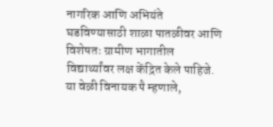नागरिक आणि अभियंते घडविण्यासाठी शाळा पातळीवर आणि विशेषतः ग्रामीण भागातील विद्यार्थ्यांवर लक्ष केंद्रित केले पाहिजे.
या वेळी विनायक पै म्हणाले,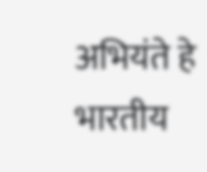अभियंते हे भारतीय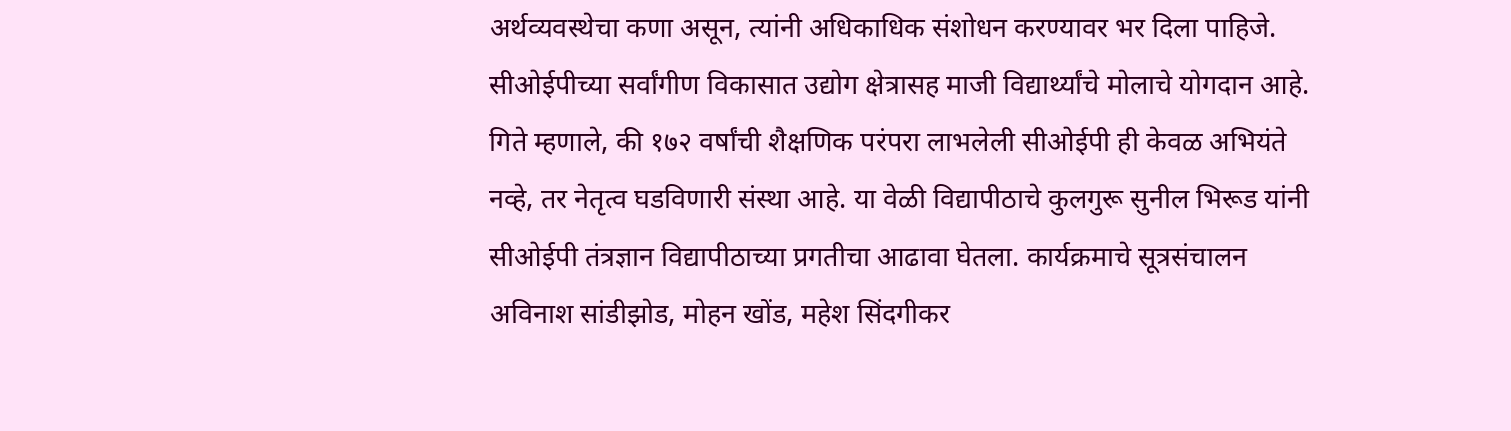अर्थव्यवस्थेचा कणा असून, त्यांनी अधिकाधिक संशोधन करण्यावर भर दिला पाहिजे. सीओईपीच्या सर्वांगीण विकासात उद्योग क्षेत्रासह माजी विद्यार्थ्यांचे मोलाचे योगदान आहे.
गिते म्हणाले, की १७२ वर्षांची शैक्षणिक परंपरा लाभलेली सीओईपी ही केवळ अभियंते नव्हे, तर नेतृत्व घडविणारी संस्था आहे. या वेळी विद्यापीठाचे कुलगुरू सुनील भिरूड यांनी सीओईपी तंत्रज्ञान विद्यापीठाच्या प्रगतीचा आढावा घेतला. कार्यक्रमाचे सूत्रसंचालन अविनाश सांडीझोड, मोहन खोंड, महेश सिंदगीकर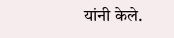यांनी केले.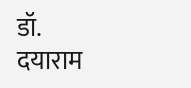डॉ. दयाराम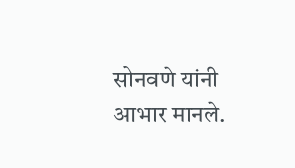सोनवणे यांनी आभार मानले.